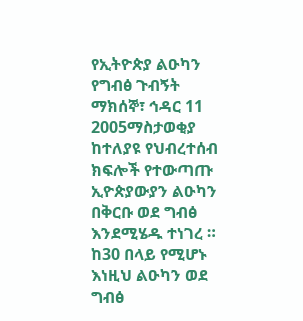የኢትዮጵያ ልዑካን የግብፅ ጉብኝት
ማክሰኞ፣ ኅዳር 11 2005ማስታወቂያ
ከተለያዩ የህብረተሰብ ክፍሎች የተውጣጡ ኢዮጵያውያን ልዑካን በቅርቡ ወደ ግብፅ እንደሚሄዱ ተነገረ ። ከ30 በላይ የሚሆኑ እነዚህ ልዑካን ወደ ግብፅ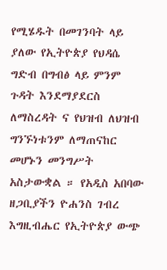የሚሄዱት በመገንባት ላይ ያለው የኢትዮጵያ የህዳሴ ግድብ በግብፅ ላይ ምንም ጉዳት እንደማያደርስ ለማስረዳት ና የህዝብ ለህዝብ ግንኙነቱንም ለማጠናከር መሆኑን መንግሥት አስታውቋል ። የአዲስ አበባው ዘጋቢያችን ዮሐንስ ገብረ እግዚብሔር የኢትዮጵያ ውጭ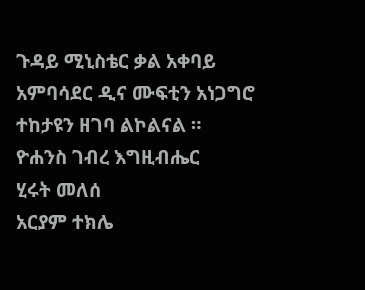ጉዳይ ሚኒስቴር ቃል አቀባይ አምባሳደር ዲና ሙፍቲን አነጋግሮ ተከታዩን ዘገባ ልኮልናል ።
ዮሐንስ ገብረ እግዚብሔር
ሂሩት መለሰ
አርያም ተክሌ